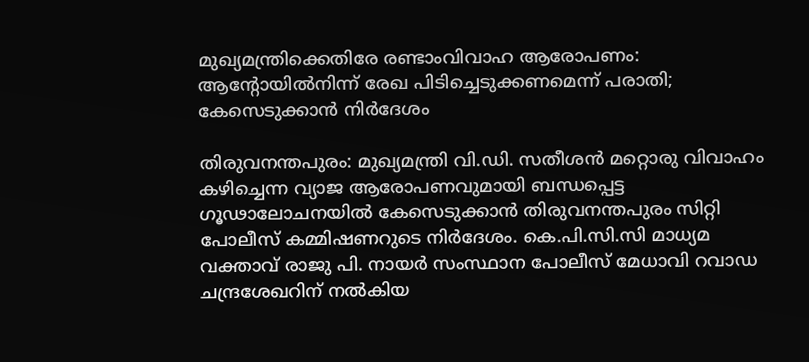മുഖ്യമന്ത്രിക്കെതിരേ രണ്ടാംവിവാഹ ആരോപണം: ആന്റോയിൽനിന്ന് രേഖ പിടിച്ചെടുക്കണമെന്ന് പരാതി; കേസെടുക്കാൻ നിർദേശം

തിരുവനന്തപുരം: മുഖ്യമന്ത്രി വി.ഡി. സതീശൻ മറ്റൊരു വിവാഹം കഴിച്ചെന്ന വ്യാജ ആരോപണവുമായി ബന്ധപ്പെട്ട ഗൂഢാലോചനയിൽ കേസെടുക്കാൻ തിരുവനന്തപുരം സിറ്റി പോലീസ് കമ്മിഷണറുടെ നിർദേശം. കെ.പി.സി.സി മാധ്യമ വക്താവ് രാജു പി. നായർ സംസ്ഥാന പോലീസ് മേധാവി റവാഡ ചന്ദ്രശേഖറിന് നൽകിയ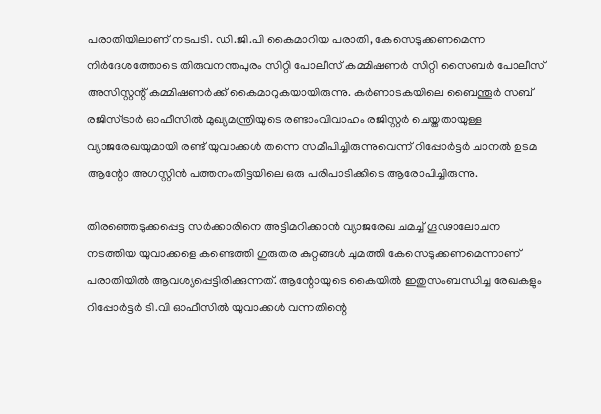പരാതിയിലാണ് നടപടി. ഡി.ജി.പി കൈമാറിയ പരാതി, കേസെടുക്കണമെന്ന നിർദേശത്തോടെ തിരുവനന്തപുരം സിറ്റി പോലീസ് കമ്മിഷണർ സിറ്റി സൈബർ പോലീസ് അസിസ്റ്റന്റ് കമ്മിഷണർക്ക് കൈമാറുകയായിരുന്നു. കർണാടകയിലെ ബൈന്തൂർ സബ് രജിസ്ട്രാർ ഓഫീസിൽ മുഖ്യമന്ത്രിയുടെ രണ്ടാംവിവാഹം രജിസ്റ്റർ ചെയ്തതായുള്ള വ്യാജരേഖയുമായി രണ്ട് യുവാക്കൾ തന്നെ സമീപിച്ചിരുന്നുവെന്ന് റിപ്പോർട്ടർ ചാനൽ ഉടമ ആന്റോ അഗസ്റ്റിൻ പത്തനംതിട്ടയിലെ ഒരു പരിപാടിക്കിടെ ആരോപിച്ചിരുന്നു.

തിരഞ്ഞെടുക്കപ്പെട്ട സർക്കാരിനെ അട്ടിമറിക്കാൻ വ്യാജരേഖ ചമച്ച് ഗൂഢാലോചന നടത്തിയ യുവാക്കളെ കണ്ടെത്തി ഗുരുതര കുറ്റങ്ങൾ ചുമത്തി കേസെടുക്കണമെന്നാണ് പരാതിയിൽ ആവശ്യപ്പെട്ടിരിക്കുന്നത്. ആന്റോയുടെ കൈയിൽ ഇതുസംബന്ധിച്ച രേഖകളും റിപ്പോർട്ടർ ടി.വി ഓഫീസിൽ യുവാക്കൾ വന്നതിന്റെ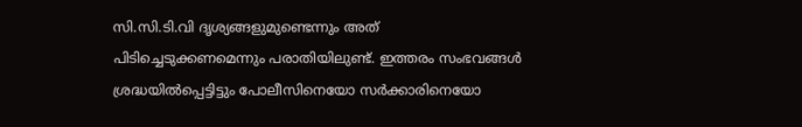സി.സി.ടി.വി ദൃശ്യങ്ങളുമുണ്ടെന്നും അത് പിടിച്ചെടുക്കണമെന്നും പരാതിയിലുണ്ട്. ഇത്തരം സംഭവങ്ങൾ ശ്രദ്ധയിൽപ്പെട്ടിട്ടും പോലീസിനെയോ സർക്കാരിനെയോ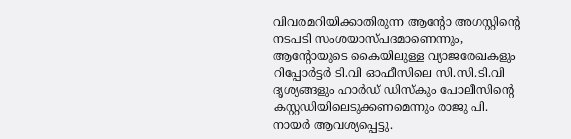വിവരമറിയിക്കാതിരുന്ന ആന്റോ അഗസ്റ്റിന്റെ നടപടി സംശയാസ്പദമാണെന്നും, ആന്റോയുടെ കൈയിലുള്ള വ്യാജരേഖകളും റിപ്പോർട്ടർ ടി.വി ഓഫീസിലെ സി.സി.ടി.വി ദൃശ്യങ്ങളും ഹാർഡ് ഡിസ്‌കും പോലീസിന്റെ കസ്റ്റഡിയിലെടുക്കണമെന്നും രാജു പി. നായർ ആവശ്യപ്പെട്ടു.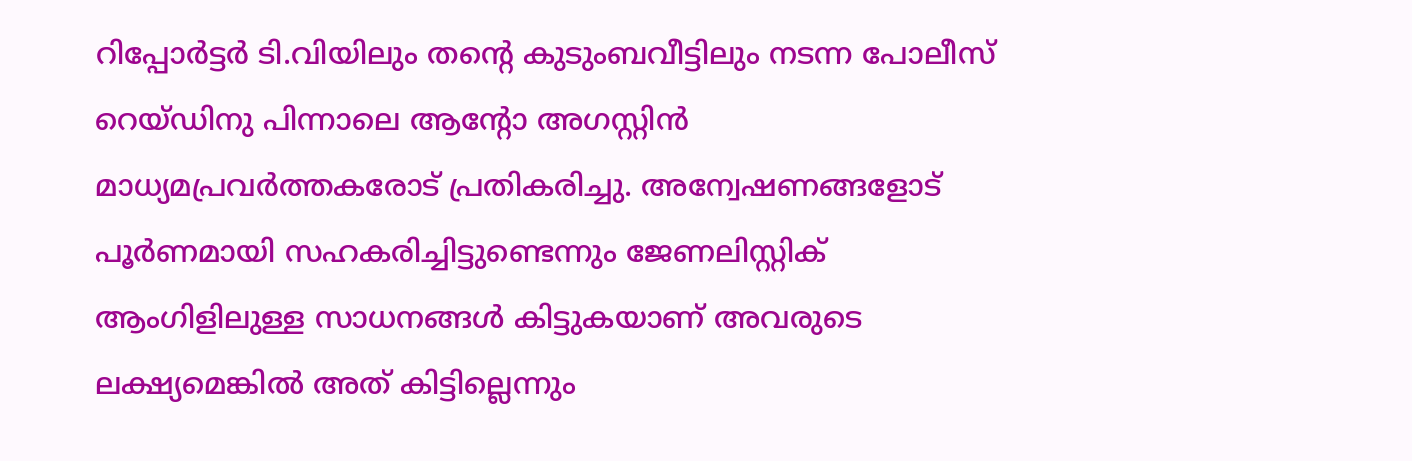റിപ്പോർട്ടർ ടി.വിയിലും തന്റെ കുടുംബവീട്ടിലും നടന്ന പോലീസ് റെയ്ഡിനു പിന്നാലെ ആന്റോ അഗസ്റ്റിൻ മാധ്യമപ്രവർത്തകരോട് പ്രതികരിച്ചു. അന്വേഷണങ്ങളോട് പൂർണമായി സഹകരിച്ചിട്ടുണ്ടെന്നും ജേണലിസ്റ്റിക് ആംഗിളിലുള്ള സാധനങ്ങൾ കിട്ടുകയാണ് അവരുടെ ലക്ഷ്യമെങ്കിൽ അത് കിട്ടില്ലെന്നും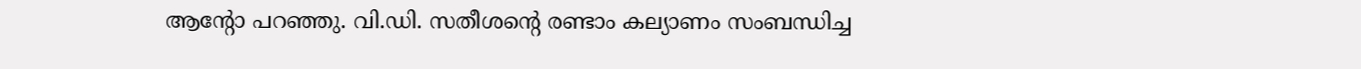ആന്റോ പറഞ്ഞു. വി.ഡി. സതീശന്റെ രണ്ടാം കല്യാണം സംബന്ധിച്ച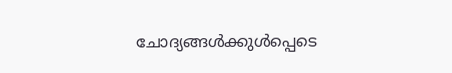ചോദ്യങ്ങൾക്കുൾപ്പെടെ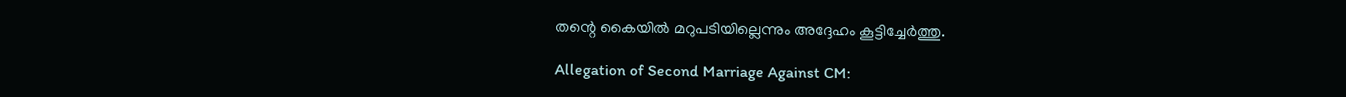തന്റെ കൈയിൽ മറുപടിയില്ലെന്നും അദ്ദേഹം കൂട്ടിച്ചേർത്തു.

Allegation of Second Marriage Against CM: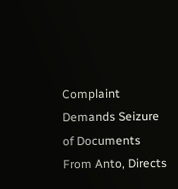Complaint Demands Seizure of Documents From Anto, Directs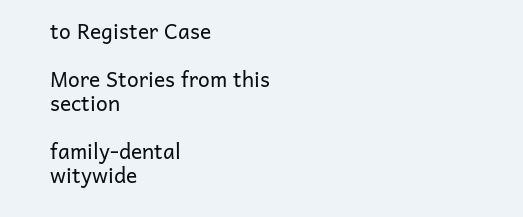to Register Case

More Stories from this section

family-dental
witywide